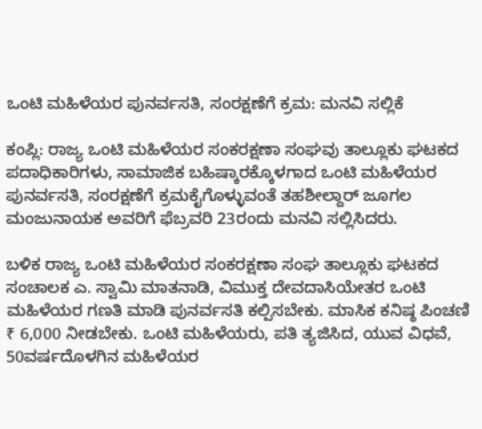ಒಂಟಿ ಮಹಿಳೆಯರ ಪುನರ್ವಸತಿ, ಸಂರಕ್ಷಣೆಗೆ ಕ್ರಮ: ಮನವಿ ಸಲ್ಲಿಕೆ

ಕಂಪ್ಲಿ: ರಾಜ್ಯ ಒಂಟಿ ಮಹಿಳೆಯರ ಸಂಕರಕ್ಷಣಾ ಸಂಘವು ತಾಲ್ಲೂಕು ಘಟಕದ ಪದಾಧಿಕಾರಿಗಳು, ಸಾಮಾಜಿಕ ಬಹಿಷ್ಕಾರಕ್ಕೊಳಗಾದ ಒಂಟಿ ಮಹಿಳೆಯರ ಪುನರ್ವಸತಿ, ಸಂರಕ್ಷಣೆಗೆ ಕ್ರಮಕೈಗೊಳ್ಳುವಂತೆ ತಹಶೀಲ್ದಾರ್ ಜೂಗಲ ಮಂಜುನಾಯಕ ಅವರಿಗೆ ಫೆಬ್ರವರಿ 23ರಂದು ಮನವಿ ಸಲ್ಲಿಸಿದರು.

ಬಳಿಕ ರಾಜ್ಯ ಒಂಟಿ ಮಹಿಳೆಯರ ಸಂಕರಕ್ಷಣಾ ಸಂಘ ತಾಲ್ಲೂಕು ಘಟಕದ ಸಂಚಾಲಕ ಎ. ಸ್ವಾಮಿ ಮಾತನಾಡಿ, ವಿಮುಕ್ತ ದೇವದಾಸಿಯೇತರ ಒಂಟಿ ಮಹಿಳೆಯರ ಗಣತಿ ಮಾಡಿ ಪುನರ್ವಸತಿ ಕಲ್ಪಿಸಬೇಕು. ಮಾಸಿಕ ಕನಿಷ್ಠ ಪಿಂಚಣಿ ₹ 6,000 ನೀಡಬೇಕು. ಒಂಟಿ ಮಹಿಳೆಯರು, ಪತಿ ತ್ಯಜಿಸಿದ, ಯುವ ವಿಧವೆ, 50ವರ್ಷದೊಳಗಿನ ಮಹಿಳೆಯರ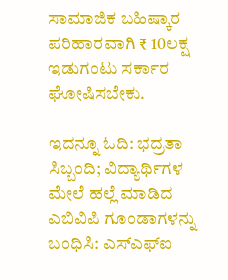ಸಾಮಾಜಿಕ ಬಹಿಷ್ಕಾರ ಪರಿಹಾರವಾಗಿ ₹ 10ಲಕ್ಷ ಇಡುಗಂಟು ಸರ್ಕಾರ ಘೋಷಿಸಬೇಕು.

ಇದನ್ನೂ ಓದಿ: ಭದ್ರತಾ ಸಿಬ್ಬಂದಿ; ವಿದ್ಯಾರ್ಥಿಗಳ ಮೇಲೆ ಹಲ್ಲೆ ಮಾಡಿದ ಎಬಿವಿಪಿ ಗೂಂಡಾಗಳನ್ನು ಬಂಧಿಸಿ: ಎಸ್‌ಎಫ್‌ಐ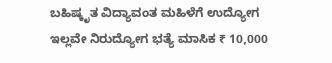ಬಹಿಷ್ಕೃತ ವಿದ್ಯಾವಂತ ಮಹಿಳೆಗೆ ಉದ್ಯೋಗ ಇಲ್ಲವೇ ನಿರುದ್ಯೋಗ ಭತ್ಯೆ ಮಾಸಿಕ ₹ 10,000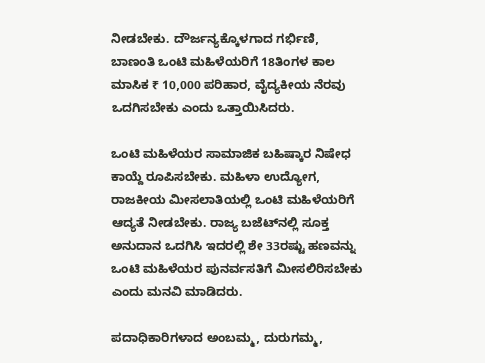ನೀಡಬೇಕು. ದೌರ್ಜನ್ಯಕ್ಕೊಳಗಾದ ಗರ್ಭಿಣಿ, ಬಾಣಂತಿ ಒಂಟಿ ಮಹಿಳೆಯರಿಗೆ 18ತಿಂಗಳ ಕಾಲ ಮಾಸಿಕ ₹ 10,000 ಪರಿಹಾರ, ವೈದ್ಯಕೀಯ ನೆರವು ಒದಗಿಸಬೇಕು ಎಂದು ಒತ್ತಾಯಿಸಿದರು.

ಒಂಟಿ ಮಹಿಳೆಯರ ಸಾಮಾಜಿಕ ಬಹಿಷ್ಕಾರ ನಿಷೇಧ ಕಾಯ್ದೆ ರೂಪಿಸಬೇಕು. ಮಹಿಳಾ ಉದ್ಯೋಗ, ರಾಜಕೀಯ ಮೀಸಲಾತಿಯಲ್ಲಿ ಒಂಟಿ ಮಹಿಳೆಯರಿಗೆ ಆದ್ಯತೆ ನೀಡಬೇಕು. ರಾಜ್ಯ ಬಜೆಟ್‍ನಲ್ಲಿ ಸೂಕ್ತ ಅನುದಾನ ಒದಗಿಸಿ ಇದರಲ್ಲಿ ಶೇ 33ರಷ್ಟು ಹಣವನ್ನು ಒಂಟಿ ಮಹಿಳೆಯರ ಪುನರ್ವಸತಿಗೆ ಮೀಸಲಿರಿಸಬೇಕು ಎಂದು ಮನವಿ ಮಾಡಿದರು.

ಪದಾಧಿಕಾರಿಗಳಾದ ಅಂಬಮ್ಮ, ದುರುಗಮ್ಮ,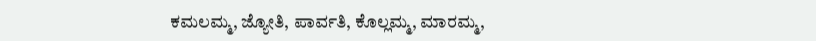ಕಮಲಮ್ಮ, ಜ್ಯೋತಿ, ಪಾರ್ವತಿ, ಕೊಲ್ಲಮ್ಮ, ಮಾರಮ್ಮ,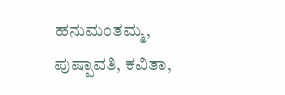ಹನುಮಂತಮ್ಮ, ಪುಷ್ಪಾವತಿ, ಕವಿತಾ,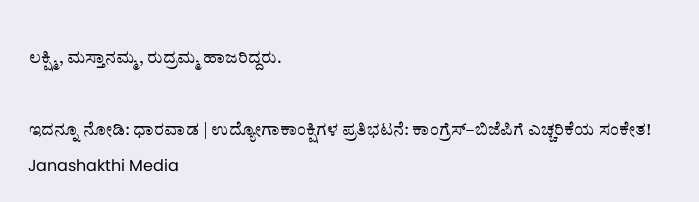ಲಕ್ಷ್ಮಿ, ಮಸ್ತಾನಮ್ಮ, ರುದ್ರಮ್ಮ ಹಾಜರಿದ್ದರು.

ಇದನ್ನೂ ನೋಡಿ: ಧಾರವಾಡ | ಉದ್ಯೋಗಾಕಾಂಕ್ಷಿಗಳ ಪ್ರತಿಭಟನೆ: ಕಾಂಗ್ರೆಸ್–ಬಿಜೆಪಿಗೆ ಎಚ್ಚರಿಕೆಯ ಸಂಕೇತ! Janashakthi Media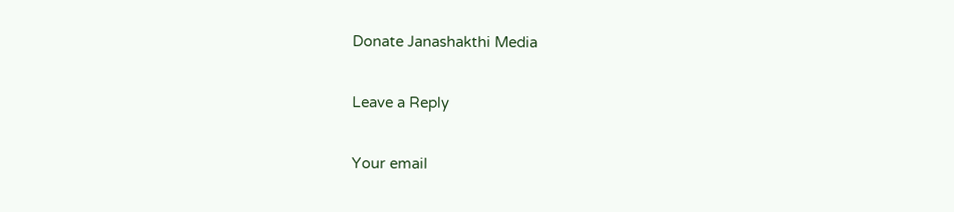Donate Janashakthi Media

Leave a Reply

Your email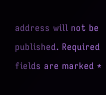address will not be published. Required fields are marked *